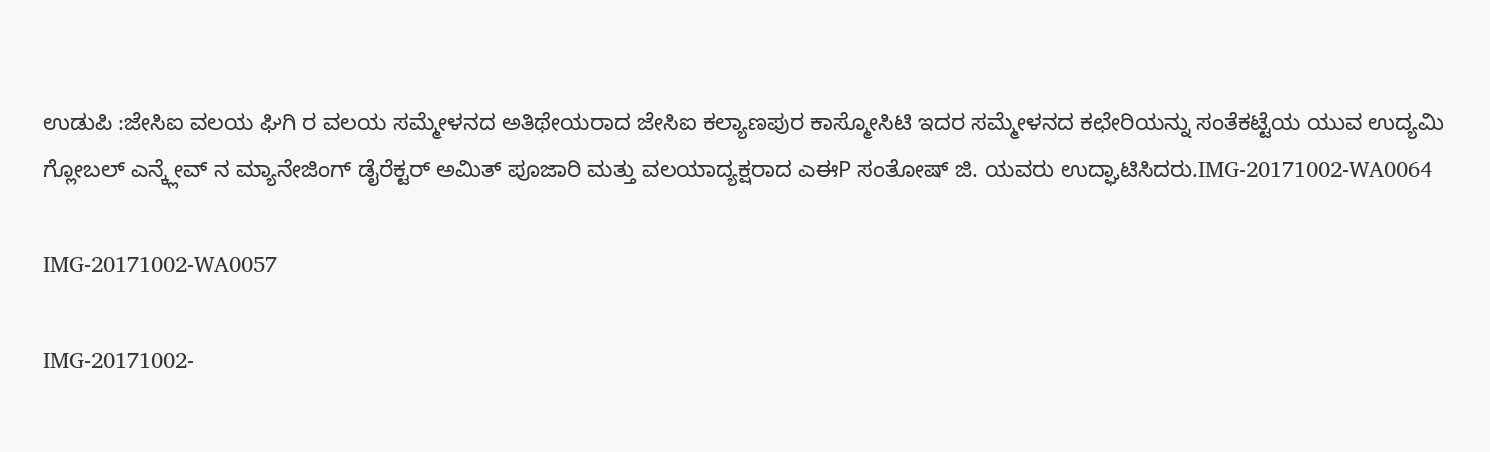ಉಡುಪಿ :ಜೇಸಿಐ ವಲಯ ಘಿಗಿ ರ ವಲಯ ಸಮ್ಮೇಳನದ ಅತಿಥೇಯರಾದ ಜೇಸಿಐ ಕಲ್ಯಾಣಪುರ ಕಾಸ್ಮೋಸಿಟಿ ಇದರ ಸಮ್ಮೇಳನದ ಕಛೇರಿಯನ್ನು ಸಂತೆಕಟ್ಟೆಯ ಯುವ ಉದ್ಯಮಿ ಗ್ಲೋಬಲ್ ಎನ್ಕ್ಲೇವ್ ನ ಮ್ಯಾನೇಜಿಂಗ್ ಡೈರೆಕ್ಟರ್ ಅಮಿತ್ ಪೂಜಾರಿ ಮತ್ತು ವಲಯಾದ್ಯಕ್ಷರಾದ ಎಈP ಸಂತೋಷ್ ಜಿ. ಯವರು ಉದ್ಘಾಟಿಸಿದರು.IMG-20171002-WA0064

IMG-20171002-WA0057

IMG-20171002-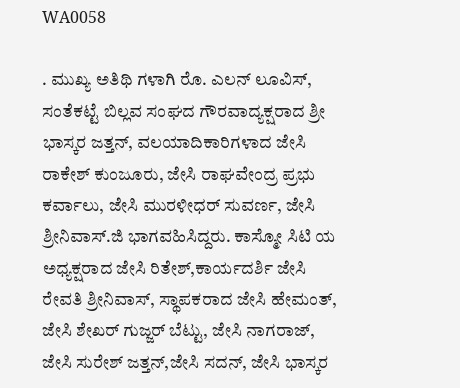WA0058

. ಮುಖ್ಯ ಅತಿಥಿ ಗಳಾಗಿ ರೊ. ಎಲನ್ ಲೂವಿಸ್, ಸಂತೆಕಟ್ಟೆ ಬಿಲ್ಲವ ಸಂಘದ ಗೌರವಾದ್ಯಕ್ಷರಾದ ಶ್ರೀ ಭಾಸ್ಕರ ಜತ್ತನ್, ವಲಯಾದಿಕಾರಿಗಳಾದ ಜೇಸಿ ರಾಕೇಶ್ ಕುಂಜೂರು, ಜೇಸಿ ರಾಘವೇಂದ್ರ ಪ್ರಭು ಕರ್ವಾಲು, ಜೇಸಿ ಮುರಳೀಧರ್ ಸುವರ್ಣ, ಜೇಸಿ ಶ್ರೀನಿವಾಸ್.ಜಿ ಭಾಗವಹಿಸಿದ್ದರು. ಕಾಸ್ಮೋ ಸಿಟಿ ಯ ಅಧ್ಯಕ್ಷರಾದ ಜೇಸಿ ರಿತೇಶ್,ಕಾರ್ಯದರ್ಶಿ ಜೇಸಿ ರೇವತಿ ಶ್ರೀನಿವಾಸ್, ಸ್ಥಾಪಕರಾದ ಜೇಸಿ ಹೇಮಂತ್, ಜೇಸಿ ಶೇಖರ್ ಗುಜ್ಜರ್ ಬೆಟ್ಟು, ಜೇಸಿ ನಾಗರಾಜ್, ಜೇಸಿ ಸುರೇಶ್ ಜತ್ತನ್,ಜೇಸಿ ಸದನ್, ಜೇಸಿ ಭಾಸ್ಕರ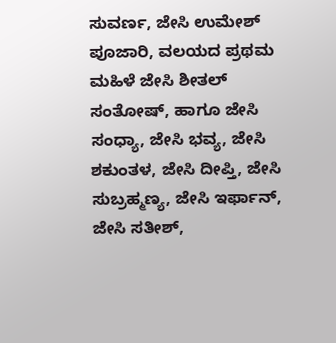ಸುವರ್ಣ, ಜೇಸಿ ಉಮೇಶ್ ಪೂಜಾರಿ, ವಲಯದ ಪ್ರಥಮ ಮಹಿಳೆ ಜೇಸಿ ಶೀತಲ್ ಸಂತೋಷ್, ಹಾಗೂ ಜೇಸಿ ಸಂಧ್ಯಾ, ಜೇಸಿ ಭವ್ಯ, ಜೇಸಿ ಶಕುಂತಳ, ಜೇಸಿ ದೀಪ್ತಿ, ಜೇಸಿ ಸುಬ್ರಹ್ಮಣ್ಯ, ಜೇಸಿ ಇರ್ಫಾನ್, ಜೇಸಿ ಸತೀಶ್,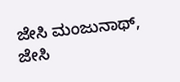ಜೇಸಿ ಮಂಜುನಾಥ್, ಜೇಸಿ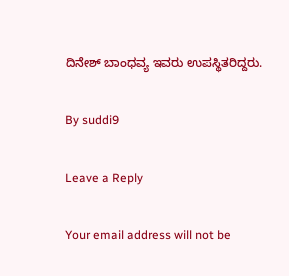ದಿನೇಶ್ ಬಾಂಧವ್ಯ ಇವರು ಉಪಸ್ಥಿತರಿದ್ದರು.

By suddi9

Leave a Reply

Your email address will not be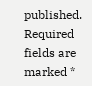published. Required fields are marked *